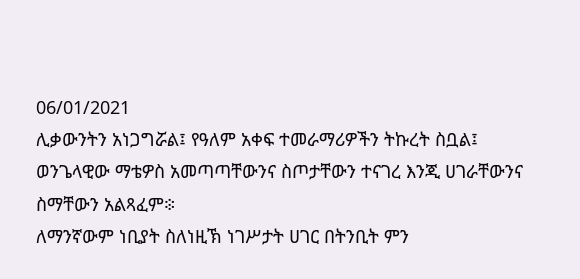06/01/2021
ሊቃውንትን አነጋግሯል፤ የዓለም አቀፍ ተመራማሪዎችን ትኩረት ስቧል፤
ወንጌላዊው ማቴዎስ አመጣጣቸውንና ስጦታቸውን ተናገረ እንጂ ሀገራቸውንና
ስማቸውን አልጻፈም፨
ለማንኛውም ነቢያት ስለነዚኽ ነገሥታት ሀገር በትንቢት ምን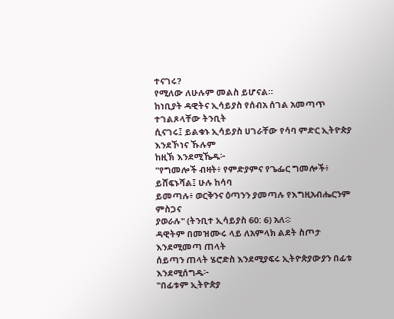ተናገሩ?
የሚለው ለሁሉም መልስ ይሆናል።
ከነቢያት ዳዊትና ኢሳይያስ የሰብአ ሰገል አመጣጥ ተገልጾላቸው ትንቢት
ሲናገሩ፤ ይልቁኑ ኢሳይያስ ሀገራቸው የሳባ ምድር ኢትዮጵያ እንደኾነና ኹሉም
ከዚኽ እንደሚኼዱ፦
"የግመሎች ብዛት፥ የምድያምና የጌፌር ግመሎች፥ ይሸፍኑሻል፤ ሁሉ ከሳባ
ይመጣሉ፥ ወርቅንና ዕጣንን ያመጣሉ የእግዚአብሔርንም ምስጋና
ያወራሉ" (ትንቢተ ኢሳይያስ 60: 6) አለ፨
ዳዊትም በመዝሙሩ ላይ ለአምላክ ልደት ስጦታ እንደሚመጣ ጠላት
ሰይጣን ጠላት ሄሮድስ እንደሚያፍሩ ኢትዮጵያውያን በፊቱ እንደሚሰግዱ፦
"በፊቱም ኢትዮጵያ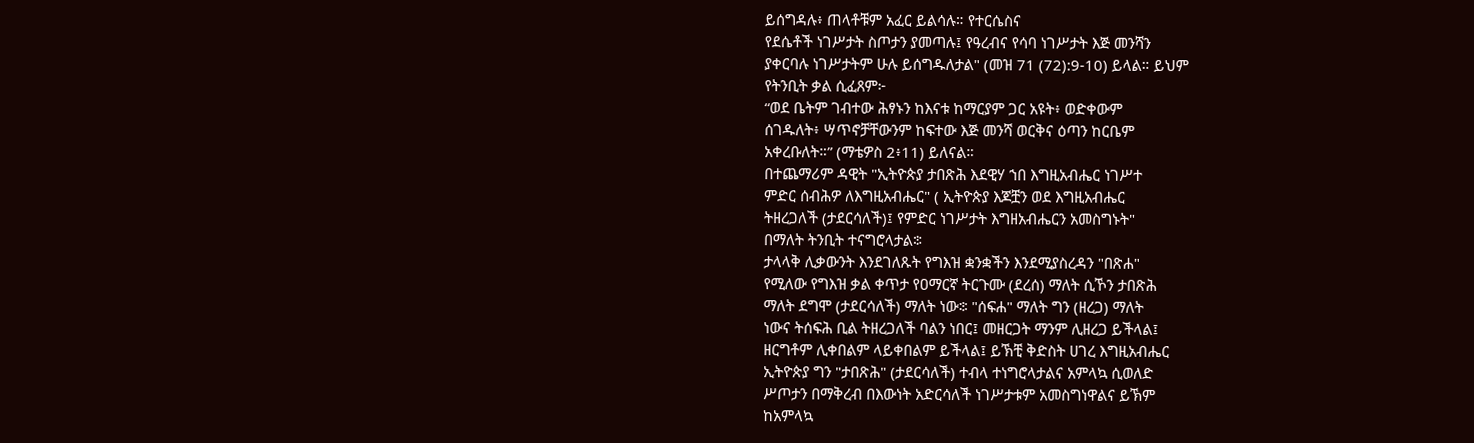ይሰግዳሉ፥ ጠላቶቹም አፈር ይልሳሉ። የተርሴስና
የደሴቶች ነገሥታት ስጦታን ያመጣሉ፤ የዓረብና የሳባ ነገሥታት እጅ መንሻን
ያቀርባሉ ነገሥታትም ሁሉ ይሰግዱለታል" (መዝ 71 (72):9-10) ይላል። ይህም
የትንቢት ቃል ሲፈጸም፦
“ወደ ቤትም ገብተው ሕፃኑን ከእናቱ ከማርያም ጋር አዩት፥ ወድቀውም
ሰገዱለት፥ ሣጥኖቻቸውንም ከፍተው እጅ መንሻ ወርቅና ዕጣን ከርቤም
አቀረቡለት።” (ማቴዎስ 2፥11) ይለናል።
በተጨማሪም ዳዊት "ኢትዮጵያ ታበጽሕ እደዊሃ ኀበ እግዚአብሔር ነገሥተ
ምድር ሰብሕዎ ለእግዚአብሔር" ( ኢትዮጵያ እጆቿን ወደ እግዚአብሔር
ትዘረጋለች (ታደርሳለች)፤ የምድር ነገሥታት እግዘአብሔርን አመስግኑት"
በማለት ትንቢት ተናግሮላታል፨
ታላላቅ ሊቃውንት እንደገለጹት የግእዝ ቋንቋችን እንደሚያስረዳን "በጽሐ"
የሚለው የግእዝ ቃል ቀጥታ የዐማርኛ ትርጉሙ (ደረሰ) ማለት ሲኾን ታበጽሕ
ማለት ደግሞ (ታደርሳለች) ማለት ነው፨ "ሰፍሐ" ማለት ግን (ዘረጋ) ማለት
ነውና ትሰፍሕ ቢል ትዘረጋለች ባልን ነበር፤ መዘርጋት ማንም ሊዘረጋ ይችላል፤
ዘርግቶም ሊቀበልም ላይቀበልም ይችላል፤ ይኽቺ ቅድስት ሀገረ እግዚአብሔር
ኢትዮጵያ ግን "ታበጽሕ" (ታደርሳለች) ተብላ ተነግሮላታልና አምላኳ ሲወለድ
ሥጦታን በማቅረብ በእውነት አድርሳለች ነገሥታቱም አመስግነዋልና ይኽም
ከአምላኳ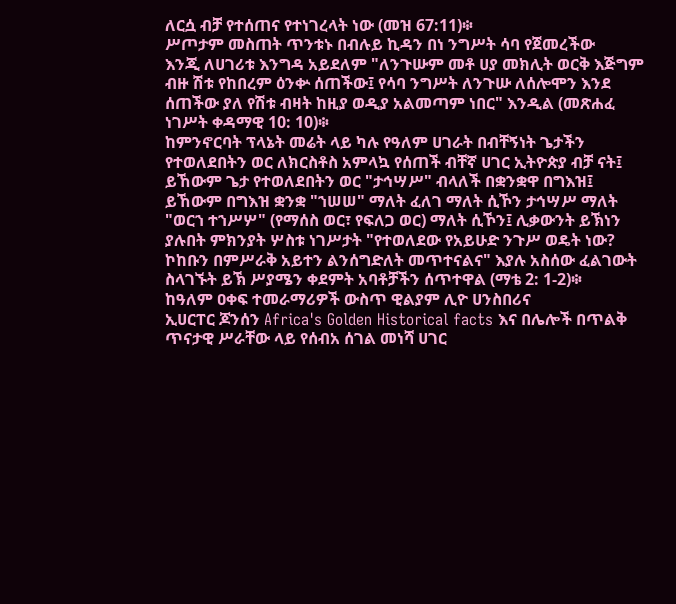ለርሷ ብቻ የተሰጠና የተነገረላት ነው (መዝ 67:11)፨
ሥጦታም መስጠት ጥንቱኑ በብሉይ ኪዳን በነ ንግሥት ሳባ የጀመረችው
እንጂ ለሀገሪቱ እንግዳ አይደለም "ለንጉሡም መቶ ሀያ መክሊት ወርቅ እጅግም
ብዙ ሽቱ የከበረም ዕንቍ ሰጠችው፤ የሳባ ንግሥት ለንጉሡ ለሰሎሞን እንደ
ሰጠችው ያለ የሽቱ ብዛት ከዚያ ወዲያ አልመጣም ነበር" እንዲል (መጽሐፈ
ነገሥት ቀዳማዊ 10: 10)፨
ከምንኖርባት ፕላኔት መሬት ላይ ካሉ የዓለም ሀገራት በብቸኝነት ጌታችን
የተወለደበትን ወር ለክርስቶስ አምላኳ የሰጠች ብቸኛ ሀገር ኢትዮጵያ ብቻ ናት፤
ይኸውም ጌታ የተወለደበትን ወር "ታኅሣሥ" ብላለች በቋንቋዋ በግእዝ፤
ይኸውም በግእዝ ቋንቋ "ኀሠሠ" ማለት ፈለገ ማለት ሲኾን ታኅሣሥ ማለት
"ወርኀ ተኀሥሦ" (የማሰስ ወር፣ የፍለጋ ወር) ማለት ሲኾን፤ ሊቃውንት ይኽነን
ያሉበት ምክንያት ሦስቱ ነገሥታት "የተወለደው የአይሁድ ንጉሥ ወዴት ነው?
ኮከቡን በምሥራቅ አይተን ልንሰግድለት መጥተናልና" እያሉ አስሰው ፈልገውት
ስላገኙት ይኽ ሥያሜን ቀደምት አባቶቻችን ሰጥተዋል (ማቴ 2: 1-2)፨
ከዓለም ዐቀፍ ተመራማሪዎች ውስጥ ዊልያም ሊዮ ሀንስበሪና
ኢሀርፐር ጆንሰን Africa's Golden Historical facts እና በሌሎች በጥልቅ
ጥናታዊ ሥራቸው ላይ የሰብአ ሰገል መነሻ ሀገር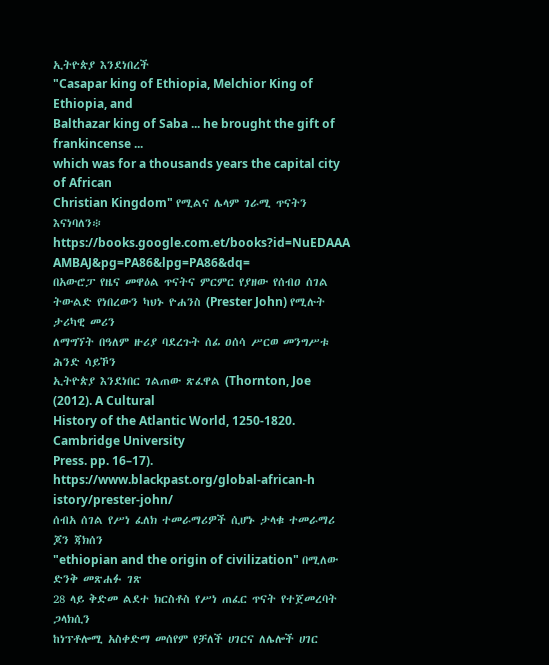ኢትዮጵያ እንደነበረች
"Casapar king of Ethiopia, Melchior King of Ethiopia, and
Balthazar king of Saba ... he brought the gift of frankincense ...
which was for a thousands years the capital city of African
Christian Kingdom" የሚልና ሌላም ገራሚ ጥናትን እናነባለን፨
https://books.google.com.et/books?id=NuEDAAA
AMBAJ&pg=PA86&lpg=PA86&dq=
በአውሮፓ የዜና መዋዕል ጥናትና ምርምር የያዘው የሰብዐ ሰገል
ትውልድ የነበረውን ካህኑ ዮሐንስ (Prester John) የሚሉት ታሪካዊ መሪን
ለማግኘት በዓለም ዙሪያ ባደረጉት ሰፊ ዐሰሳ ሥርወ መንግሥቱ ሕንድ ሳይኾን
ኢትዮጵያ እንደነበር ገልጠው ጽፈዋል (Thornton, Joe (2012). A Cultural
History of the Atlantic World, 1250-1820. Cambridge University
Press. pp. 16–17). https://www.blackpast.org/global-african-h
istory/prester-john/
ሰብአ ሰገል የሥነ ፈለክ ተመራማሪዎች ሲሆኑ ታላቁ ተመራማሪ ጆን ጃክሰን
"ethiopian and the origin of civilization" በሚለው ድንቅ መጽሐፉ ገጽ
28 ላይ ቅድመ ልደተ ክርስቶስ የሥነ ጠፈር ጥናት የተጀመረባት ጋላክሲን
ከነፕቶሎሚ አስቀድማ መሰየም የቻለች ሀገርና ለሌሎች ሀገር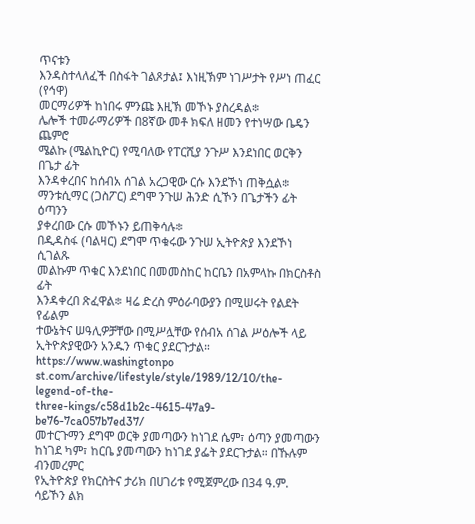ጥናቱን
እንዳስተላለፈች በስፋት ገልጾታል፤ እነዚኽም ነገሥታት የሥነ ጠፈር (የኅዋ)
መርማሪዎች ከነበሩ ምንጩ እዚኽ መኾኑ ያስረዳል፨
ሌሎች ተመራማሪዎች በ8ኛው መቶ ክፍለ ዘመን የተነሣው ቤዴን ጨምሮ
ሜልኩ (ሜልኪዮር) የሚባለው የፐርሺያ ንጉሥ እንደነበር ወርቅን በጌታ ፊት
እንዳቀረበና ከሰብአ ሰገል አረጋዊው ርሱ እንደኾነ ጠቅሷል፨
ማንቱሲማር (ጋስፖር) ደግሞ ንጉሠ ሕንድ ሲኾን በጌታችን ፊት ዕጣንን
ያቀረበው ርሱ መኾኑን ይጠቅሳሉ፨
በዲዳስፋ (ባልዛር) ደግሞ ጥቁሩው ንጉሠ ኢትዮጵያ እንደኾነ ሲገልጹ
መልኩም ጥቁር እንደነበር በመመስከር ከርቤን በአምላኩ በክርስቶስ ፊት
እንዳቀረበ ጽፈዋል፨ ዛሬ ድረስ ምዕራባውያን በሚሠሩት የልደት የፊልም
ተውኔትና ሠዓሊዎቻቸው በሚሥሏቸው የሰብአ ሰገል ሥዕሎች ላይ
ኢትዮጵያዊውን አንዱን ጥቁር ያደርጉታል። https://www.washingtonpo
st.com/archive/lifestyle/style/1989/12/10/the-legend-of-the-
three-kings/c58d1b2c-4615-47a9-be76-7ca057b7ed37/
መተርጉማን ደግሞ ወርቅ ያመጣውን ከነገደ ሴም፣ ዕጣን ያመጣውን
ከነገደ ካም፣ ከርቤ ያመጣውን ከነገደ ያፌት ያደርጉታል። በኹሉም ብንመረምር
የኢትዮጵያ የክርስትና ታሪክ በሀገሪቱ የሚጀምረው በ34 ዓ.ም. ሳይኾን ልክ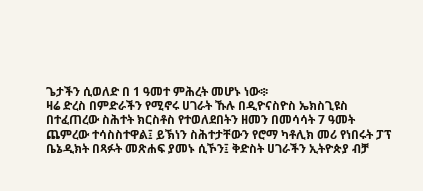ጌታችን ሲወለድ በ 1 ዓመተ ምሕረት መሆኑ ነው፨
ዛሬ ድረስ በምድራችን የሚኖሩ ሀገራት ኹሉ በዲዮናስዮስ ኤክስጊዩስ
በተፈጠረው ስሕተት ክርስቶስ የተወለደበትን ዘመን በመሳሳት 7 ዓመት
ጨምረው ተሳስስተዋል፤ ይኽነን ስሕተታቸውን የሮማ ካቶሊክ መሪ የነበሩት ፓፕ
ቤኔዲክት በጻፉት መጽሐፍ ያመኑ ሲኾን፤ ቅድስት ሀገራችን ኢትዮጵያ ብቻ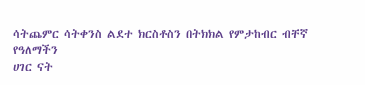ሳትጨምር ሳትቀንስ ልደተ ክርስቶስን በትክክል የምታከብር ብቸኛ የዓለማችን
ሀገር ናት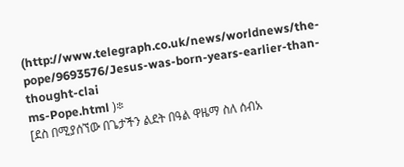(http://www.telegraph.co.uk/news/worldnews/the-
pope/9693576/Jesus-was-born-years-earlier-than-thought-clai
ms-Pope.html )፨
[ደስ በሚያሰኘው በጌታችን ልደት በዓል ዋዜማ ስለ ሰብአ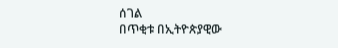ሰገል
በጥቂቱ በኢትዮጵያዊው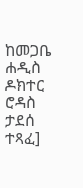ከመጋቤ ሐዲስ ዶክተር ሮዳስ ታደሰ ተጻፈ]